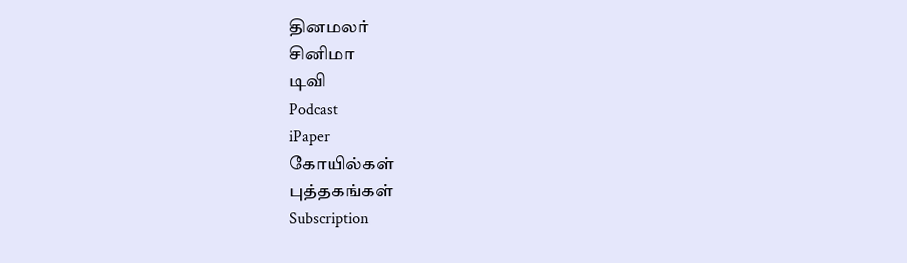தினமலர்
சினிமா
டிவி
Podcast
iPaper
கோயில்கள்
புத்தகங்கள்
Subscription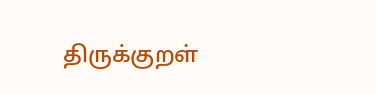திருக்குறள்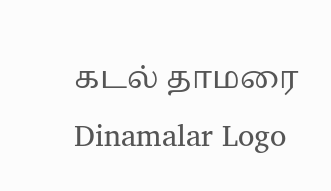கடல் தாமரை
Dinamalar Logo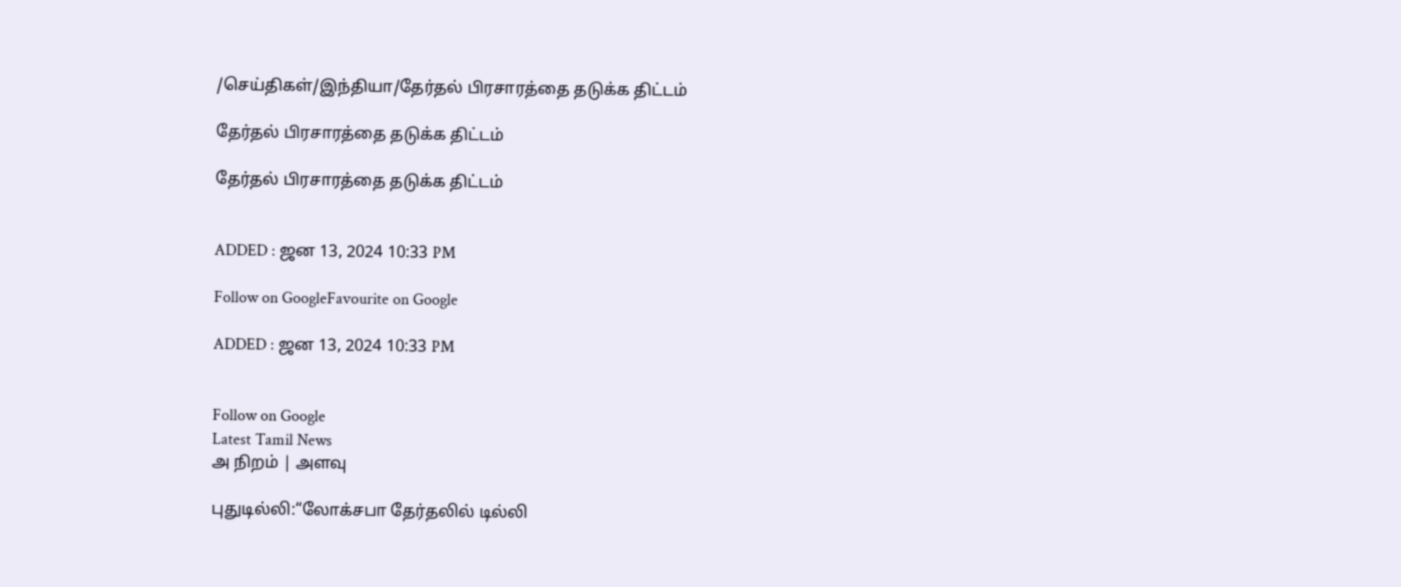/செய்திகள்/இந்தியா/தேர்தல் பிரசாரத்தை தடுக்க திட்டம்

தேர்தல் பிரசாரத்தை தடுக்க திட்டம்

தேர்தல் பிரசாரத்தை தடுக்க திட்டம்


ADDED : ஜன 13, 2024 10:33 PM

Follow on GoogleFavourite on Google

ADDED : ஜன 13, 2024 10:33 PM


Follow on Google
Latest Tamil News
அ நிறம் | அளவு

புதுடில்லி:“லோக்சபா தேர்தலில் டில்லி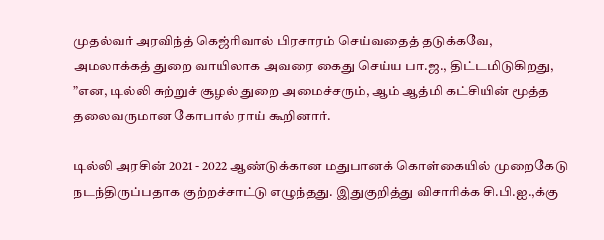முதல்வர் அரவிந்த் கெஜ்ரிவால் பிரசாரம் செய்வதைத் தடுக்கவே, அமலாக்கத் துறை வாயிலாக அவரை கைது செய்ய பா.ஜ., திட்டமிடுகிறது, ”என, டில்லி சுற்றுச் சூழல் துறை அமைச்சரும், ஆம் ஆத்மி கட்சியின் மூத்த தலைவருமான கோபால் ராய் கூறினார்.

டில்லி அரசின் 2021 - 2022 ஆண்டுக்கான மதுபானக் கொள்கையில் முறைகேடு நடந்திருப்பதாக குற்றச்சாட்டு எழுந்தது. இதுகுறித்து விசாரிக்க சி.பி.ஐ.,க்கு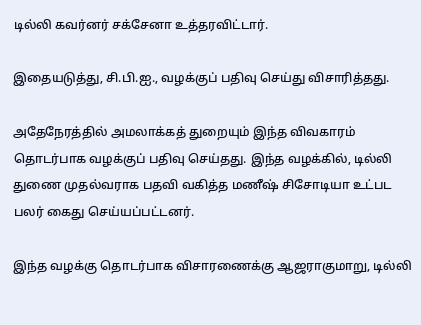டில்லி கவர்னர் சக்சேனா உத்தரவிட்டார்.

இதையடுத்து, சி.பி.ஐ., வழக்குப் பதிவு செய்து விசாரித்தது.

அதேநேரத்தில் அமலாக்கத் துறையும் இந்த விவகாரம் தொடர்பாக வழக்குப் பதிவு செய்தது. இந்த வழக்கில், டில்லி துணை முதல்வராக பதவி வகித்த மணீஷ் சிசோடியா உட்பட பலர் கைது செய்யப்பட்டனர்.

இந்த வழக்கு தொடர்பாக விசாரணைக்கு ஆஜராகுமாறு, டில்லி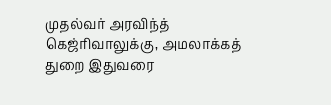முதல்வர் அரவிந்த் கெஜ்ரிவாலுக்கு, அமலாக்கத் துறை இதுவரை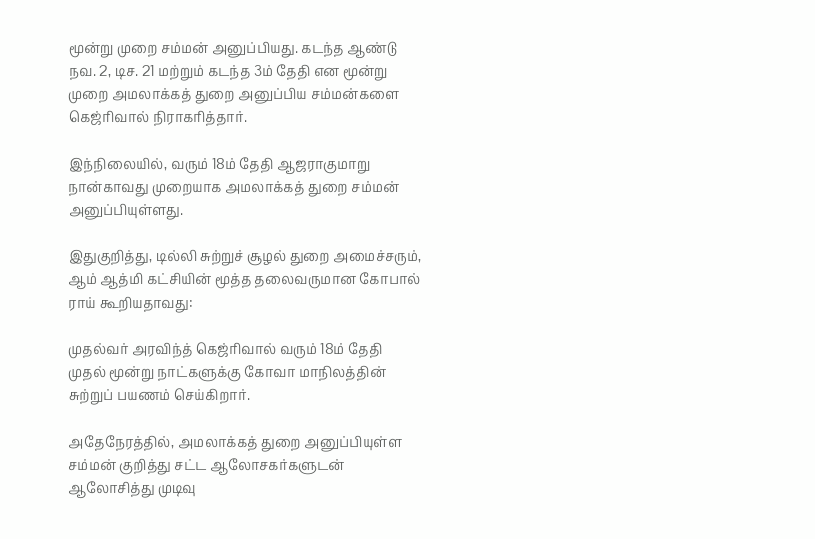மூன்று முறை சம்மன் அனுப்பியது. கடந்த ஆண்டு நவ. 2, டிச. 21 மற்றும் கடந்த 3ம் தேதி என மூன்று முறை அமலாக்கத் துறை அனுப்பிய சம்மன்களை கெஜ்ரிவால் நிராகரித்தார்.

இந்நிலையில், வரும் 18ம் தேதி ஆஜராகுமாறு நான்காவது முறையாக அமலாக்கத் துறை சம்மன் அனுப்பியுள்ளது.

இதுகுறித்து, டில்லி சுற்றுச் சூழல் துறை அமைச்சரும், ஆம் ஆத்மி கட்சியின் மூத்த தலைவருமான கோபால் ராய் கூறியதாவது:

முதல்வர் அரவிந்த் கெஜ்ரிவால் வரும் 18ம் தேதி முதல் மூன்று நாட்களுக்கு கோவா மாநிலத்தின் சுற்றுப் பயணம் செய்கிறார்.

அதேநேரத்தில், அமலாக்கத் துறை அனுப்பியுள்ள சம்மன் குறித்து சட்ட ஆலோசகர்களுடன் ஆலோசித்து முடிவு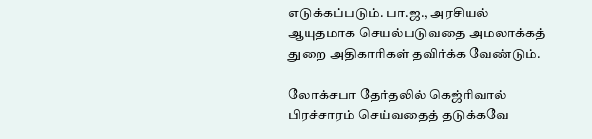எடுக்கப்படும். பா.ஜ., அரசியல் ஆயுதமாக செயல்படுவதை அமலாக்கத் துறை அதிகாரிகள் தவிர்க்க வேண்டும்.

லோக்சபா தேர்தலில் கெஜ்ரிவால் பிரச்சாரம் செய்வதைத் தடுக்கவே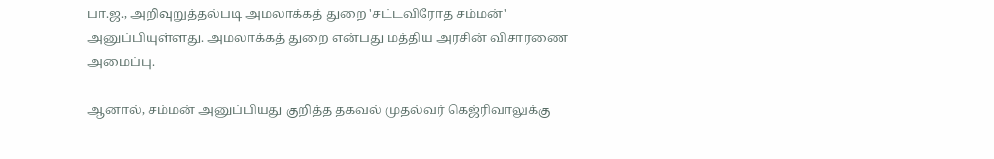பா.ஜ., அறிவுறுத்தல்படி அமலாக்கத் துறை 'சட்டவிரோத சம்மன்' அனுப்பியுள்ளது. அமலாக்கத் துறை என்பது மத்திய அரசின் விசாரணை அமைப்பு.

ஆனால், சம்மன் அனுப்பியது குறித்த தகவல் முதல்வர் கெஜ்ரிவாலுக்கு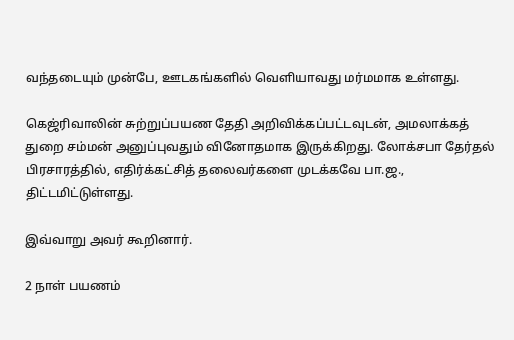வந்தடையும் முன்பே, ஊடகங்களில் வெளியாவது மர்மமாக உள்ளது.

கெஜ்ரிவாலின் சுற்றுப்பயண தேதி அறிவிக்கப்பட்டவுடன், அமலாக்கத் துறை சம்மன் அனுப்புவதும் வினோதமாக இருக்கிறது. லோக்சபா தேர்தல் பிரசாரத்தில், எதிர்க்கட்சித் தலைவர்களை முடக்கவே பா.ஜ., திட்டமிட்டுள்ளது.

இவ்வாறு அவர் கூறினார்.

2 நாள் பயணம்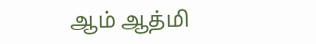ஆம் ஆத்மி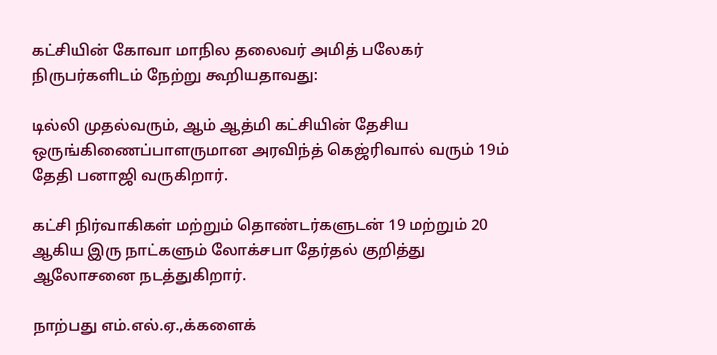கட்சியின் கோவா மாநில தலைவர் அமித் பலேகர் நிருபர்களிடம் நேற்று கூறியதாவது:

டில்லி முதல்வரும், ஆம் ஆத்மி கட்சியின் தேசிய ஒருங்கிணைப்பாளருமான அரவிந்த் கெஜ்ரிவால் வரும் 19ம் தேதி பனாஜி வருகிறார்.

கட்சி நிர்வாகிகள் மற்றும் தொண்டர்களுடன் 19 மற்றும் 20 ஆகிய இரு நாட்களும் லோக்சபா தேர்தல் குறித்து ஆலோசனை நடத்துகிறார்.

நாற்பது எம்.எல்.ஏ.,க்களைக்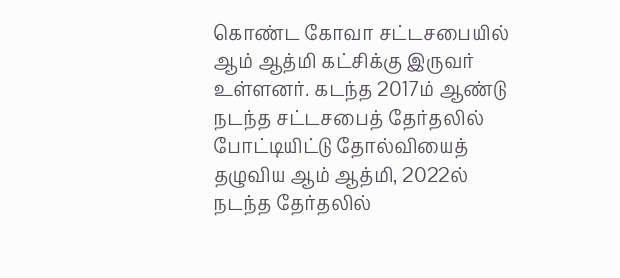கொண்ட கோவா சட்டசபையில் ஆம் ஆத்மி கட்சிக்கு இருவர் உள்ளனர். கடந்த 2017ம் ஆண்டு நடந்த சட்டசபைத் தேர்தலில் போட்டியிட்டு தோல்வியைத் தழுவிய ஆம் ஆத்மி, 2022ல் நடந்த தேர்தலில்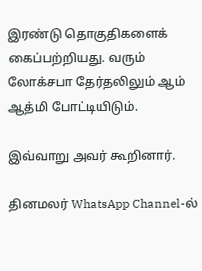இரண்டு தொகுதிகளைக் கைப்பற்றியது. வரும் லோக்சபா தேர்தலிலும் ஆம் ஆத்மி போட்டியிடும்.

இவ்வாறு அவர் கூறினார்.

தினமலர் WhatsApp Channel-ல்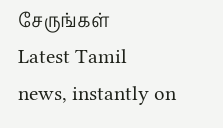சேருங்கள்
Latest Tamil news, instantly on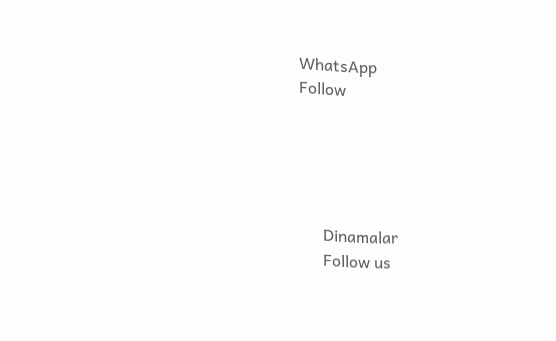WhatsApp
Follow





      Dinamalar
      Follow us